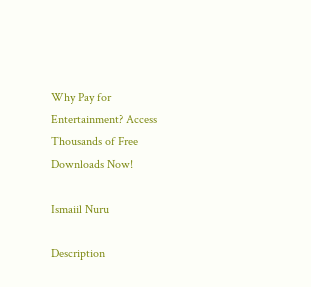Why Pay for Entertainment? Access Thousands of Free Downloads Now!

Ismaiil Nuru

Description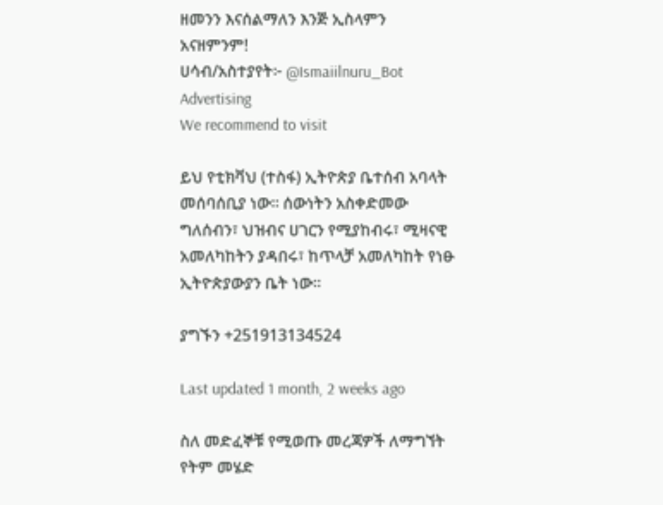ዘመንን እናሰልማለን እንጅ ኢስላምን አናዘምንም!
ሀሳብ/አስተያየት፦ @Ismaiilnuru_Bot
Advertising
We recommend to visit

ይህ የቲክቫህ (ተስፋ) ኢትዮጵያ ቤተሰብ አባላት መሰባሰቢያ ነው። ሰውነትን አስቀድመው ግለሰብን፣ ህዝብና ሀገርን የሚያከብሩ፣ ሚዛናዊ አመለካከትን ያዳበሩ፣ ከጥላቻ አመለካከት የነፁ ኢትዮጵያውያን ቤት ነው።

ያግኙን +251913134524

Last updated 1 month, 2 weeks ago

ስለ መድፈኞቹ የሚወጡ መረጃዎች ለማግኘት የትም መሄድ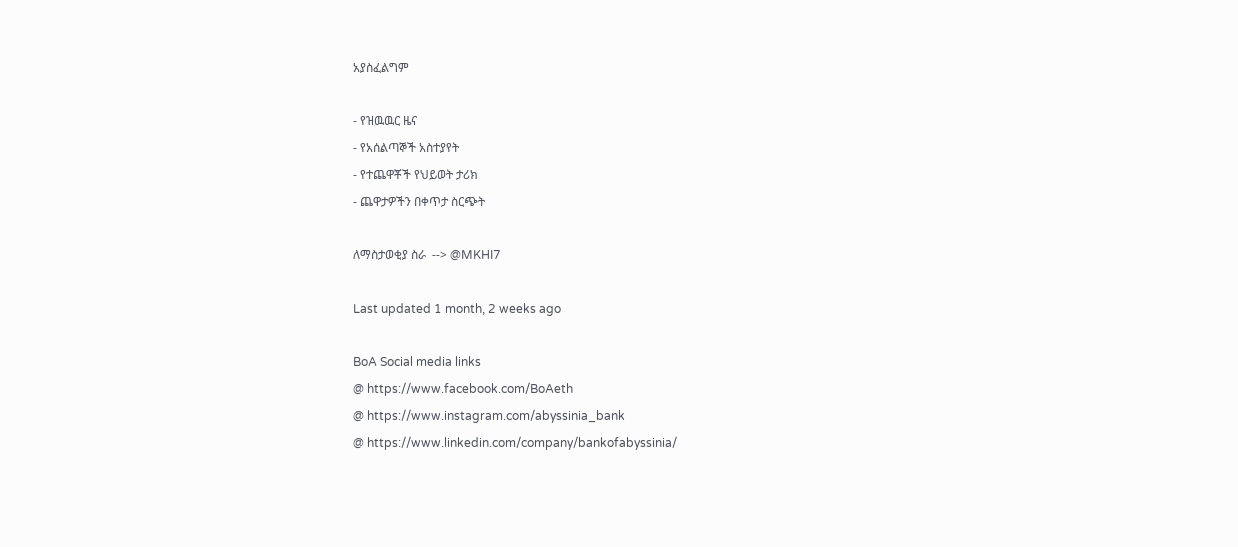አያስፈልግም

- የዝዉዉር ዜና
- የአሰልጣኞች አስተያየት
- የተጨዋቾች የህይወት ታሪክ
- ጨዋታዎችን በቀጥታ ስርጭት

ለማስታወቂያ ስራ  --> @MKHI7

Last updated 1 month, 2 weeks ago

BoA Social media links
@ https://www.facebook.com/BoAeth
@ https://www.instagram.com/abyssinia_bank
@ https://www.linkedin.com/company/bankofabyssinia/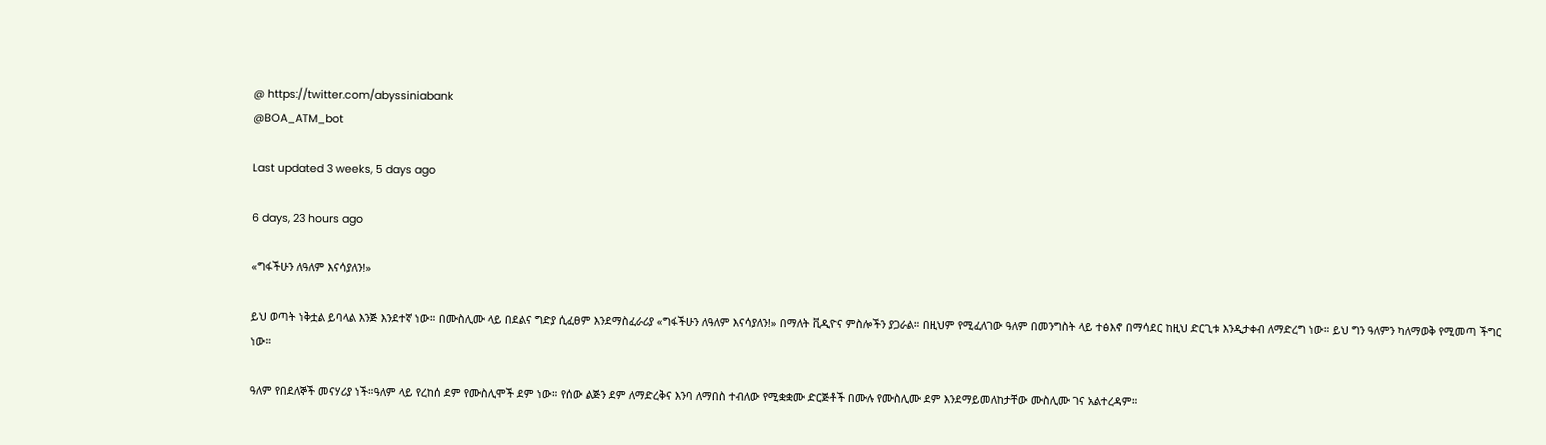@ https://twitter.com/abyssiniabank
@BOA_ATM_bot

Last updated 3 weeks, 5 days ago

6 days, 23 hours ago

«ግፋችሁን ለዓለም እናሳያለን!»

ይህ ወጣት ነቅቷል ይባላል እንጅ እንደተኛ ነው። በሙስሊሙ ላይ በደልና ግድያ ሲፈፀም እንደማስፈራሪያ «ግፋችሁን ለዓለም እናሳያለን!» በማለት ቪዲዮና ምስሎችን ያጋራል። በዚህም የሚፈለገው ዓለም በመንግስት ላይ ተፅእኖ በማሳደር ከዚህ ድርጊቱ እንዲታቀብ ለማድረግ ነው። ይህ ግን ዓለምን ካለማወቅ የሚመጣ ችግር ነው።

ዓለም የበደለኞች መናሃሪያ ነች።ዓለም ላይ የረከሰ ደም የሙስሊሞች ደም ነው። የሰው ልጅን ደም ለማድረቅና እንባ ለማበስ ተብለው የሚቋቋሙ ድርጅቶች በሙሉ የሙስሊሙ ደም እንደማይመለከታቸው ሙስሊሙ ገና አልተረዳም።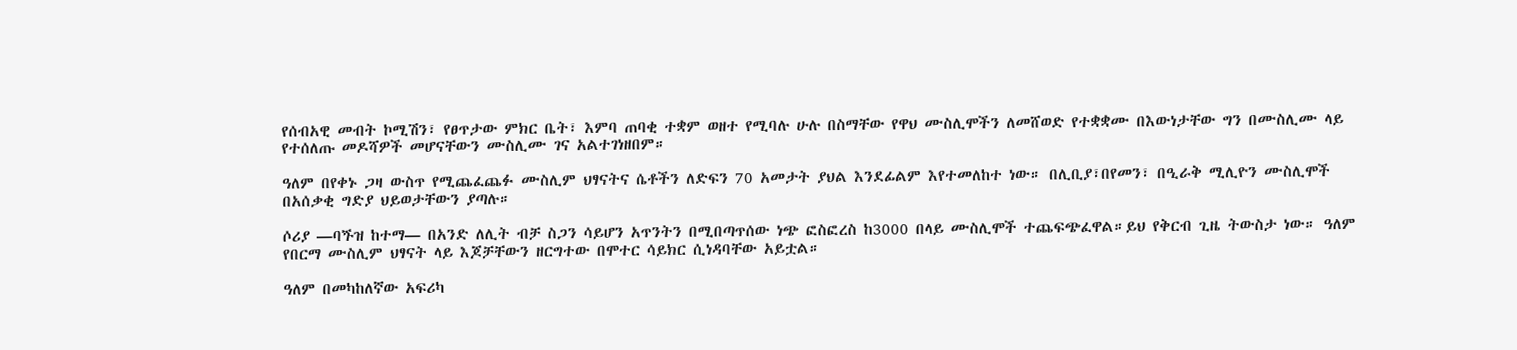የሰብአዊ መብት ኮሚሽን፣ የፀጥታው ምክር ቤት፣ እምባ ጠባቂ ተቋም ወዘተ የሚባሉ ሁሉ በስማቸው የዋህ ሙስሊሞችን ለመሸወድ የተቋቋሙ በእውነታቸው ግን በሙስሊሙ ላይ የተሰለጡ መዶሻዎች መሆናቸውን ሙስሊሙ ገና አልተገነዘበም።

ዓለም በየቀኑ ጋዛ ውስጥ የሚጨፈጨፉ ሙስሊም ህፃናትና ሴቶችን ለድፍን 70 አመታት ያህል እንደፊልም እየተመለከተ ነው። በሊቢያ፣በየመን፣ በዒራቅ ሚሊዮን ሙስሊሞች በአሰቃቂ ግድያ ህይወታቸውን ያጣሉ።

ሶሪያ ―ባጙዝ ከተማ― በአንድ ለሊት ብቻ ስጋን ሳይሆን አጥንትን በሚበጣጥሰው ነጭ ፎስፎረስ ከ3000 በላይ ሙስሊሞች ተጨፍጭፈዋል።ይህ የቅርብ ጊዜ ትውስታ ነው። ዓለም የበርማ ሙስሊም ህፃናት ላይ እጆቻቸውን ዘርግተው በሞተር ሳይክር ሲነዳባቸው አይቷል።

ዓለም በመካከለኛው አፍሪካ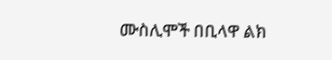ሙስሊሞች በቢላዋ ልክ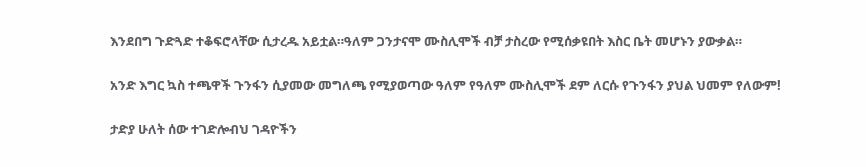እንደበግ ጉድጓድ ተቆፍሮላቸው ሲታረዱ አይቷል።ዓለም ጋንታናሞ ሙስሊሞች ብቻ ታስረው የሚሰቃዩበት እስር ቤት መሆኑን ያውቃል።

አንድ እግር ኳስ ተጫዋች ጉንፋን ሲያመው መግለጫ የሚያወጣው ዓለም የዓለም ሙስሊሞች ደም ለርሱ የጉንፋን ያህል ህመም የለውም!

ታድያ ሁለት ሰው ተገድሎብህ ገዳዮችን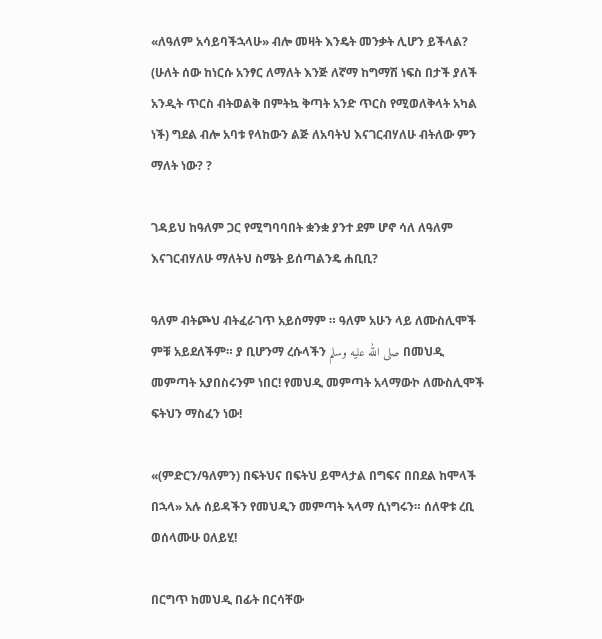«ለዓለም አሳይባችኋላሁ» ብሎ መዛት እንዴት መንቃት ሊሆን ይችላል? (ሁለት ሰው ከነርሱ አንፃር ለማለት እንጅ ለኛማ ከግማሽ ነፍስ በታች ያለች አንዲት ጥርስ ብትወልቅ በምትኳ ቅጣት አንድ ጥርስ የሚወለቅላት አካል ነች) ግደል ብሎ አባቱ የላከውን ልጅ ለአባትህ እናገርብሃለሁ ብትለው ምን ማለት ነው? ?

ገዳይህ ከዓለም ጋር የሚግባባበት ቋንቋ ያንተ ደም ሆኖ ሳለ ለዓለም እናገርብሃለሁ ማለትህ ስሜት ይሰጣልንዴ ሐቢቢ?

ዓለም ብትጮህ ብትፈራገጥ አይሰማም ። ዓለም አሁን ላይ ለሙስሊሞች ምቹ አይደለችም። ያ ቢሆንማ ረሱላችን صلى الله عليه وسلم በመህዲ መምጣት አያበስሩንም ነበር! የመህዲ መምጣት አላማውኮ ለሙስሊሞች ፍትህን ማስፈን ነው!

«(ምድርን/ዓለምን) በፍትህና በፍትህ ይሞላታል በግፍና በበደል ከሞላች በኋላ» አሉ ሰይዳችን የመህዲን መምጣት ኣላማ ሲነግሩን። ሰለዋቱ ረቢ ወሰላሙሁ ዐለይሂ!

በርግጥ ከመህዲ በፊት በርሳቸው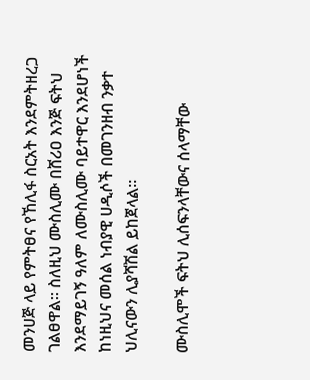መንሀጅ ላይ የምትፀና የኸሊፋ ስርአት እንደምትዘረጋ ገልፀዋል። ስለዚህ ሙስሊሙ በሸሪዐ እንጅ ፍትህ እንደማይገኝ ዓለም ለሙስሊሙ ባይተዋር እንደሆነች ከነዚህና መሰል ነብያዊ ሀዲሶች በመገንዘብ ንቃተ ህሊናውን ሊያሻሽል ይከጀላል።

ሙስሊሞች ፍትህ ሊሰፍንላቸውና ሰላማቸው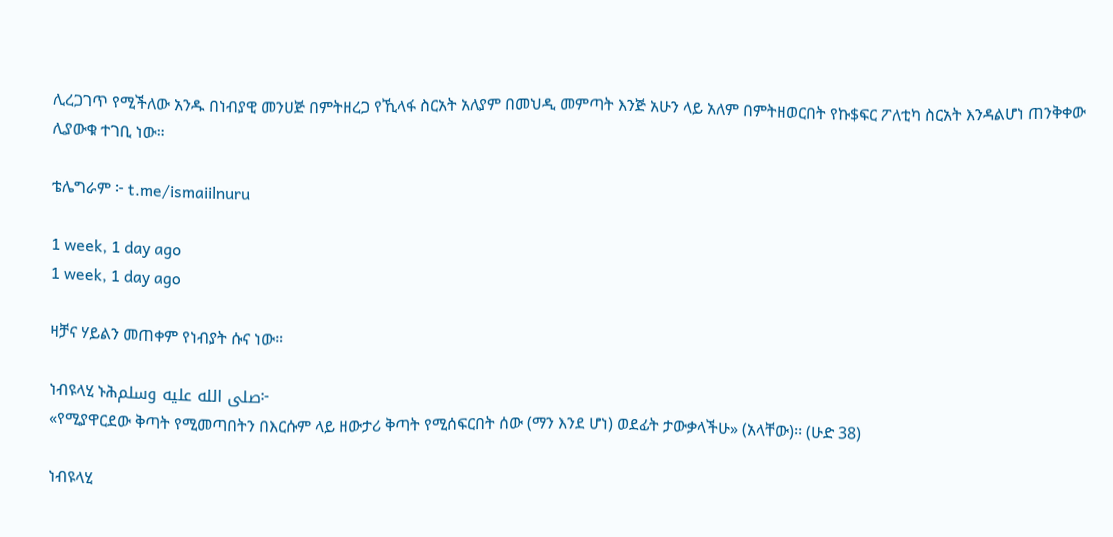ሊረጋገጥ የሚችለው አንዱ በነብያዊ መንሀጅ በምትዘረጋ የኺላፋ ስርአት አለያም በመህዲ መምጣት እንጅ አሁን ላይ አለም በምትዘወርበት የኩ$ፍር ፖለቲካ ስርአት እንዳልሆነ ጠንቅቀው ሊያውቁ ተገቢ ነው።

ቴሌግራም ፦ t.me/ismaiilnuru

1 week, 1 day ago
1 week, 1 day ago

ዛቻና ሃይልን መጠቀም የነብያት ሱና ነው።

ነብዩላሂ ኑሕصلى الله عليه وسلم፦
«የሚያዋርደው ቅጣት የሚመጣበትን በእርሱም ላይ ዘውታሪ ቅጣት የሚሰፍርበት ሰው (ማን እንደ ሆነ) ወደፊት ታውቃላችሁ» (አላቸው)፡፡ (ሁድ 38)

ነብዩላሂ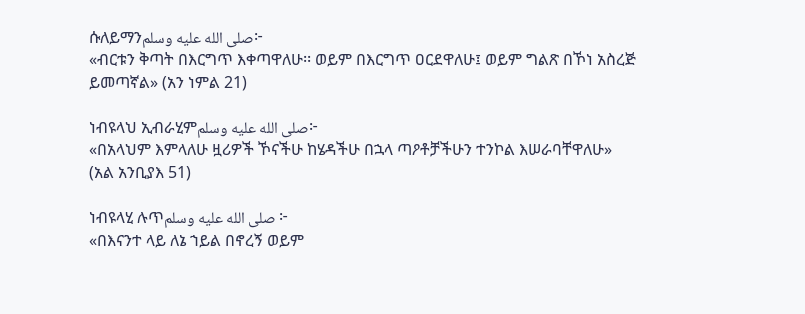ሱለይማንصلى الله عليه وسلم፦
«ብርቱን ቅጣት በእርግጥ እቀጣዋለሁ፡፡ ወይም በእርግጥ ዐርደዋለሁ፤ ወይም ግልጽ በኾነ አስረጅ ይመጣኛል» (አን ነምል 21)

ነብዩላህ ኢብራሂምصلى الله عليه وسلم፦
«በአላህም እምላለሁ ዟሪዎች ኾናችሁ ከሄዳችሁ በኋላ ጣዖቶቻችሁን ተንኮል እሠራባቸዋለሁ»
(አል አንቢያእ 51)

ነብዩላሂ ሉጥصلى الله عليه وسلم ፦
«በእናንተ ላይ ለኔ ኀይል በኖረኝ ወይም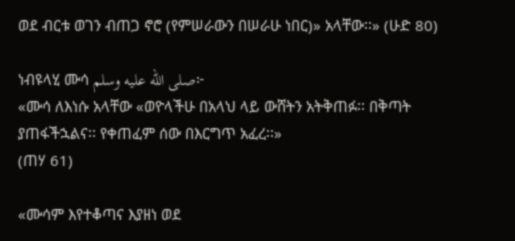ወደ ብርቱ ወገን ብጠጋ ኖሮ (የምሠራውን በሠራሁ ነበር)» አላቸው፡፡» (ሁድ 80)

ነብዩላሂ ሙሳ صلى الله عليه وسلم፦
«ሙሳ ለእነሱ አላቸው «ወዮላችሁ በአላህ ላይ ውሸትን አትቅጠፉ፡፡ በቅጣት ያጠፋችኋልና፡፡ የቀጠፈም ሰው በእርግጥ አፈረ፡፡»
(ጠሃ 61)

«ሙሳም እየተቆጣና እያዘነ ወደ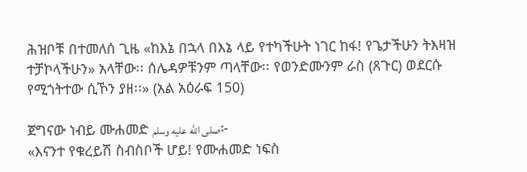ሕዝቦቹ በተመለሰ ጊዜ «ከእኔ በኋላ በእኔ ላይ የተካችሁት ነገር ከፋ! የጌታችሁን ትእዛዝ ተቻኮላችሁን» አላቸው፡፡ ሰሌዳዎቹንም ጣላቸው፡፡ የወንድሙንም ራስ (ጸጉር) ወደርሱ የሚጎትተው ሲኾን ያዘ፡፡» (አል አዕራፍ 150)

ጀግናው ነብይ ሙሐመድ صلى الله عليه وسلم፦
«እናንተ የቁረይሽ ስብስቦች ሆይ! የሙሐመድ ነፍስ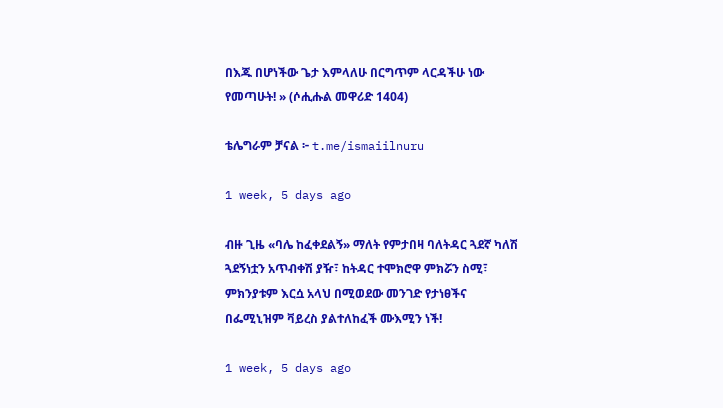በእጁ በሆነችው ጌታ እምላለሁ በርግጥም ላርዳችሁ ነው የመጣሁት! » (ሶሒሑል መዋሪድ 1404)

ቴሌግራም ቻናል ፦ t.me/ismaiilnuru

1 week, 5 days ago

ብዙ ጊዜ «ባሌ ከፈቀደልኝ» ማለት የምታበዛ ባለትዳር ጓደኛ ካለሽ ጓደኝነቷን አጥብቀሽ ያዥ፣ ከትዳር ተሞክሮዋ ምክሯን ስሚ፣ ምክንያቱም እርሷ አላህ በሚወደው መንገድ የታነፀችና በፌሚኒዝም ቫይረስ ያልተለከፈች ሙእሚን ነች!

1 week, 5 days ago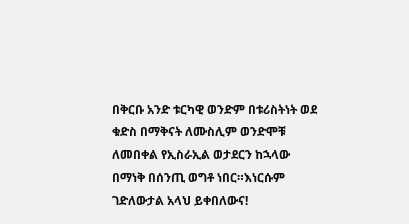በቅርቡ አንድ ቱርካዊ ወንድም በቱሪስትነት ወደ ቁድስ በማቅናት ለሙስሊም ወንድሞቹ ለመበቀል የኢስራኢል ወታደርን ከኋላው በማነቅ በሰንጢ ወግቶ ነበር።እነርሱም ገድለውታል አላህ ይቀበለውና!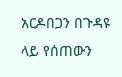አርዶበጋን በጉዳዩ ላይ የሰጠውን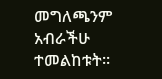መግለጫንም አብራችሁ ተመልከቱት።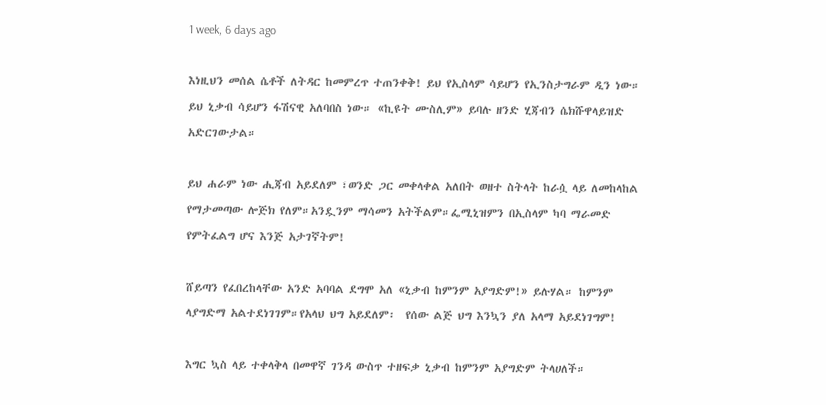1 week, 6 days ago

እነዚህን መሰል ሴቶች ለትዳር ከመምረጥ ተጠንቀቅ! ይህ የኢስላም ሳይሆን የኢንስታግራም ዲን ነው። ይህ ኒቃብ ሳይሆን ፋሽናዊ አለባበስ ነው። «ኪዩት ሙስሊም» ይባሉ ዘንድ ሂጃብን ሴክሹዋላይዝድ  አድርገውታል።

ይህ ሐራም ነው ሒጃብ አይደለም ፣ወንድ ጋር መቀላቀል አለበት ወዘተ ስትላት ከራሷ ላይ ለመከላከል የማታመጣው ሎጅክ የለም።አንዷንም ማሳመን አትችልም።ፌሚኒዝምን በኢስላም ካባ ማራመድ የምትፈልግ ሆና እንጅ አታገኛትም!

ሸይጣን የፈበረከላቸው አንድ አባባል ደግሞ አለ «ኒቃብ ከምንም አያግድም!» ይሉሃል። ከምንም ላያግድማ አልተደነገገም።የአላህ ህግ አይደለም፡  የሰው ልጅ ህግ እንኳን ያለ አላማ አይደነገግም!

እግር ኳስ ላይ ተቀላቅላ በመዋኛ ገንዳ ውስጥ ተዘፍቃ ኒቃብ ከምንም አያግድም ትላሀለች።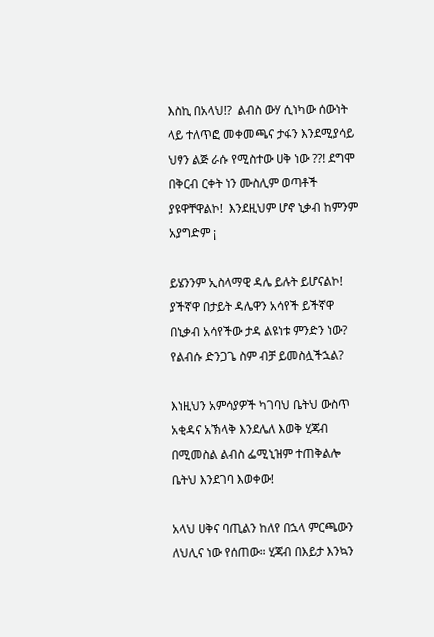እስኪ በአላህ!?  ልብስ ውሃ ሲነካው ሰውነት ላይ ተለጥፎ መቀመጫና ታፋን እንደሚያሳይ ህፃን ልጅ ራሱ የሚስተው ሀቅ ነው ??! ደግሞ በቅርብ ርቀት ነን ሙስሊም ወጣቶች ያዩዋቸዋልኮ!  እንደዚህም ሆኖ ኒቃብ ከምንም አያግድም ¡

ይሄንንም ኢስላማዊ ዳሌ ይሉት ይሆናልኮ!  ያችኛዋ በታይት ዳሌዋን አሳየች ይችኛዋ በኒቃብ አሳየችው ታዳ ልዩነቱ ምንድን ነው?  የልብሱ ድንጋጌ ስም ብቻ ይመስሏችኋል?

እነዚህን አምሳያዎች ካገባህ ቤትህ ውስጥ አቂዳና አኽላቅ እንደሌለ እወቅ ሂጃብ በሚመስል ልብስ ፌሚኒዝም ተጠቅልሎ ቤትህ እንደገባ እወቀው!

አላህ ሀቅና ባጢልን ከለየ በኋላ ምርጫውን ለህሊና ነው የሰጠው። ሂጃብ በእይታ እንኳን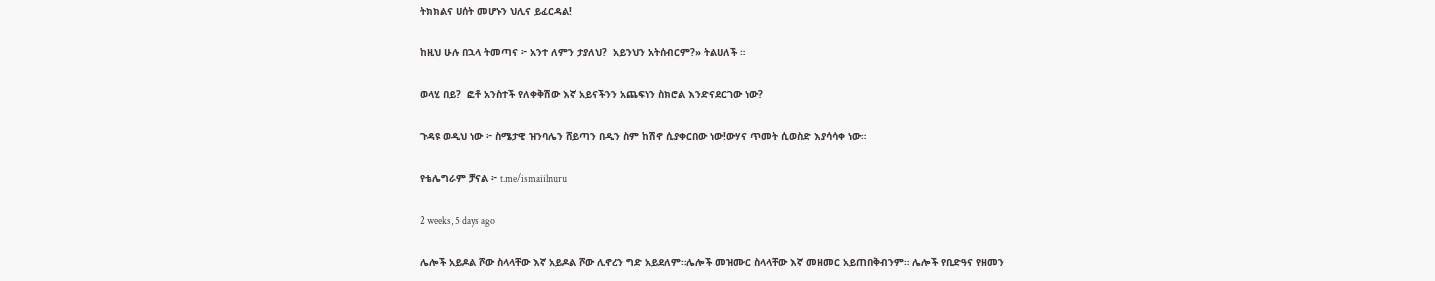ትክክልና ሀሰት መሆኑን ህሊና ይፈርዳል!

ከዚህ ሁሉ በኋላ ትመጣና ፦ አንተ ለምን ታያለህ?  አይንህን አትሰብርም?» ትልሀለች ።

ወላሂ በይ?  ፎቶ አንስተች የለቀቅሽው እኛ አይናችንን አጨፍነን ስክሮል እንድናደርገው ነው?

ጉዳዩ ወዲህ ነው ፦ ስሜታዊ ዝንባሌን ሸይጣን በዲን ስም ከሽኖ ሲያቀርበው ነው!ውሃና ጥመት ሲወስድ እያሳሳቀ ነው።

የቴሌግራም ቻናል ፦ t.me/ismaiilnuru

2 weeks, 5 days ago

ሌሎች አይዶል ሾው ስላላቸው እኛ አይዶል ሾው ሊኖረን ግድ አይደለም።ሌሎች መዝሙር ስላላቸው እኛ መዘመር አይጠበቅብንም። ሌሎች የቢድዓና የዘመን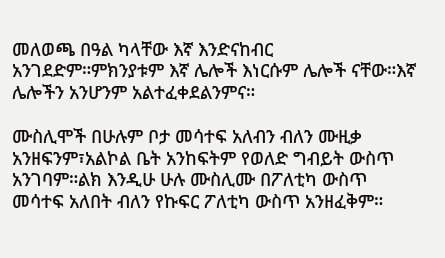መለወጫ በዓል ካላቸው እኛ እንድናከብር አንገደድም።ምክንያቱም እኛ ሌሎች እነርሱም ሌሎች ናቸው።እኛ ሌሎችን አንሆንም አልተፈቀደልንምና።

ሙስሊሞች በሁሉም ቦታ መሳተፍ አለብን ብለን ሙዚቃ አንዘፍንም፣አልኮል ቤት አንከፍትም የወለድ ግብይት ውስጥ አንገባም።ልክ እንዲሁ ሁሉ ሙስሊሙ በፖለቲካ ውስጥ መሳተፍ አለበት ብለን የኩፍር ፖለቲካ ውስጥ አንዘፈቅም።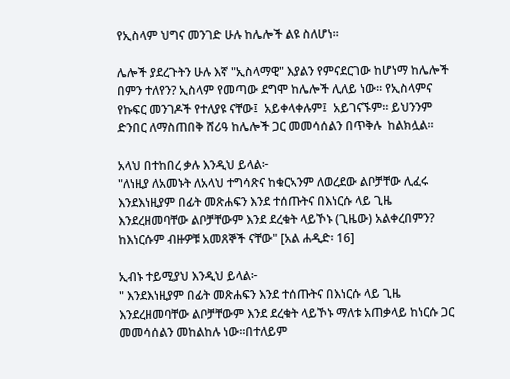የኢስላም ህግና መንገድ ሁሉ ከሌሎች ልዩ ስለሆነ።

ሌሎች ያደረጉትን ሁሉ እኛ "ኢስላማዊ" እያልን የምናደርገው ከሆነማ ከሌሎች በምን ተለየን? ኢስላም የመጣው ደግሞ ከሌሎች ሊለይ ነው። የኢስላምና የኩፍር መንገዶች የተለያዩ ናቸው፤  አይቀላቀሉም፤  አይገናኙም። ይህንንም ድንበር ለማስጠበቅ ሸሪዓ ከሌሎች ጋር መመሳሰልን በጥቅሉ  ከልክሏል።

አላህ በተከበረ ቃሉ እንዲህ ይላል፦
"ለነዚያ ለአመኑት ለአላህ ተግሳጽና ከቁርኣንም ለወረደው ልቦቻቸው ሊፈሩ እንደእነዚያም በፊት መጽሐፍን እንደ ተሰጡትና በእነርሱ ላይ ጊዜ እንደረዘመባቸው ልቦቻቸውም እንደ ደረቁት ላይኾኑ (ጊዜው) አልቀረበምን? ከእነርሱም ብዙዎቹ አመጸኞች ናቸው" [አል ሐዲድ፡ 16]

ኢብኑ ተይሚያህ እንዲህ ይላል፦
" እንደእነዚያም በፊት መጽሐፍን እንደ ተሰጡትና በእነርሱ ላይ ጊዜ እንደረዘመባቸው ልቦቻቸውም እንደ ደረቁት ላይኾኑ ማለቱ አጠቃላይ ከነርሱ ጋር መመሳሰልን መከልከሉ ነው።በተለይም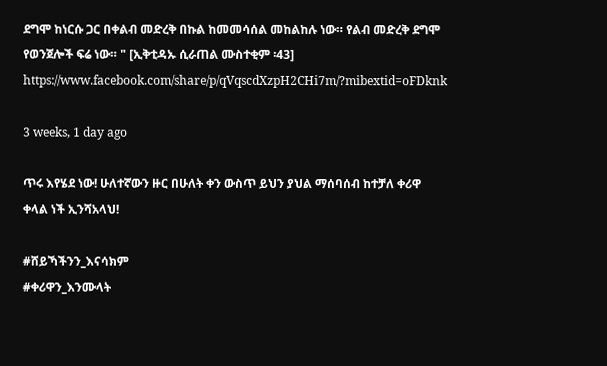ደግሞ ከነርሱ ጋር በቀልብ መድረቅ በኩል ከመመሳሰል መከልከሉ ነው። የልብ መድረቅ ደግሞ የወንጀሎች ፍሬ ነው። " [ኢቅቲዳኡ ሲራጠል ሙስተቂም ፡43]
https://www.facebook.com/share/p/qVqscdXzpH2CHi7m/?mibextid=oFDknk

3 weeks, 1 day ago

ጥሩ እየሄደ ነው! ሁለተኛውን ዙር በሁለት ቀን ውስጥ ይህን ያህል ማሰባሰብ ከተቻለ ቀሪዋ ቀላል ነች ኢንሻአላህ!

#ሸይኻችንን_እናሳክም
#ቀሪዋን_እንሙላት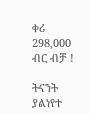ቀሪ 298,000 ብር ብቻ !

ትናንት ያልነየተ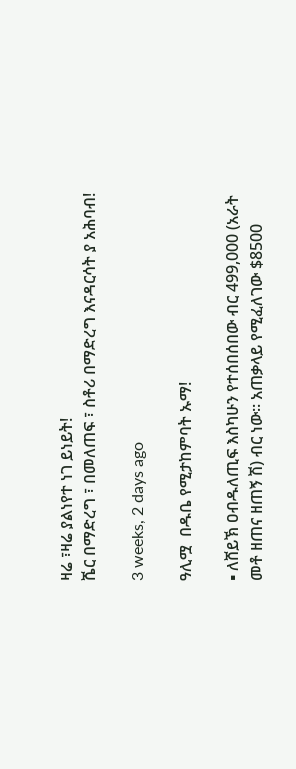ዛሬ ፣ዛሬ ያልነየተ ነገ ይነይት!
ሼር በማድረግ ፣ በመለጠፍ ፣ ስቶሪ በማድረግ እናዳርሳት ያ አሕባብ!

3 weeks, 2 days ago

ዓሊሟ  በዱቤ የሚታከምባት ኡማ!

▪ ለሸይኽ ዐብዱለጢፍ እስካሁን የተሰበሰበው ብር 499,000 (አራት መቶ ዘጠና ዘጠኝ ሽ) ብር ነው። አጠቃላይ የሚፈለገው $8500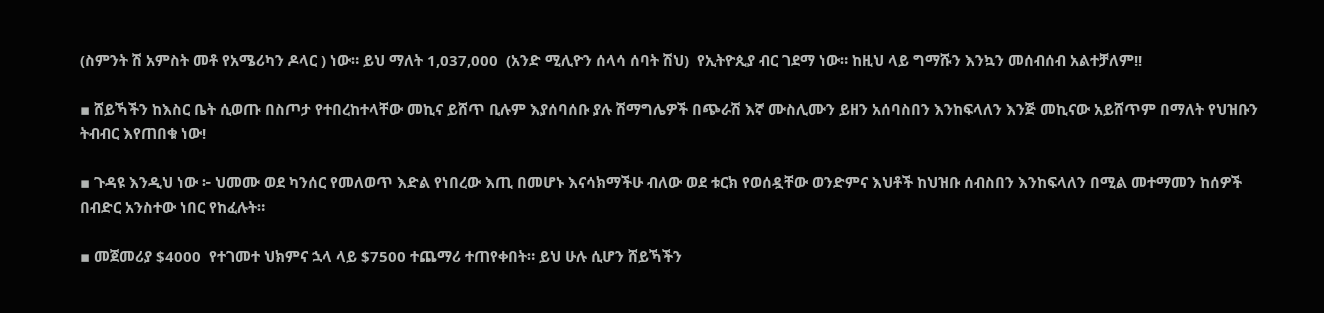(ስምንት ሽ አምስት መቶ የአሜሪካን ዶላር ) ነው። ይህ ማለት 1,037,000  (አንድ ሚሊዮን ሰላሳ ሰባት ሽህ)  የኢትዮጲያ ብር ገደማ ነው። ከዚህ ላይ ግማሹን እንኳን መሰብሰብ አልተቻለም!!

▪ ሸይኻችን ከእስር ቤት ሲወጡ በስጦታ የተበረከተላቸው መኪና ይሸጥ ቢሉም እያሰባሰቡ ያሉ ሽማግሌዎች በጭራሽ እኛ ሙስሊሙን ይዘን አሰባስበን እንከፍላለን እንጅ መኪናው አይሸጥም በማለት የህዝቡን ትብብር እየጠበቁ ነው!

▪ ጉዳዩ እንዲህ ነው ፦ ህመሙ ወደ ካንሰር የመለወጥ እድል የነበረው እጢ በመሆኑ እናሳክማችሁ ብለው ወደ ቱርክ የወሰዷቸው ወንድምና እህቶች ከህዝቡ ሰብስበን እንከፍላለን በሚል መተማመን ከሰዎች በብድር አንስተው ነበር የከፈሉት።

▪ መጀመሪያ $4000  የተገመተ ህክምና ኋላ ላይ $7500 ተጨማሪ ተጠየቀበት። ይህ ሁሉ ሲሆን ሸይኻችን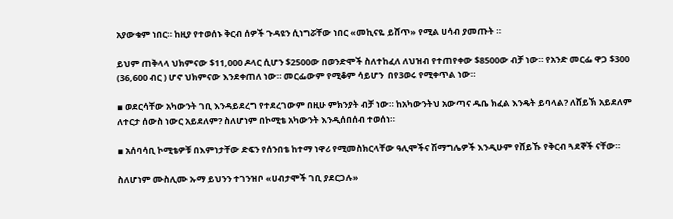አያውቁም ነበር። ከዚያ የተወሰኑ ቅርብ ሰዎች ጉዳዩን ሲነግሯቸው ነበር «መኪናዬ ይሸጥ» የሚል ሀሳብ ያመጡት ።

ይህም ጠቅላላ ህክምናው $11,000 ዶላር ሲሆን $2500ው በወንድሞች ስለተከፈለ ለህዝብ የተጠየቀው $8500ው ብቻ ነው። የአንድ መርፌ ዋጋ $300 (36,600 ብር ) ሆኖ ህክምናው እንደቀጠለ ነው። መርፌውም የሚቆም ሳይሆን  በየ3ወሩ የሚቀጥል ነው።

▪ ወደርሳቸው አካውንት ገቢ እንዳይደረግ የተደረገውም በዚሁ ምክንያት ብቻ ነው። ከአካውንትህ አውጣና ዱቤ ክፈል እንዴት ይባላል? ለሸይኽ አይደለም ለተርታ ሰውስ ነውር አይደለም? ስለሆነም በኮሚቴ አካውንት እንዲሰበሰብ ተወሰነ።

▪ አሰባሳቢ ኮሚቴዎቹ በእምነታቸው ድፍን የሰንበቴ ከተማ ነዋሪ የሚመስክርላቸው ዓሊሞችና ሽማግሌዎች እንዲሁም የሸይኹ የቅርብ ጓደኞች ናቸው።

ስለሆነም ሙስሊሙ ኡማ ይህንን ተገንዝቦ «ሀብታሞች ገቢ ያደርጋሉ»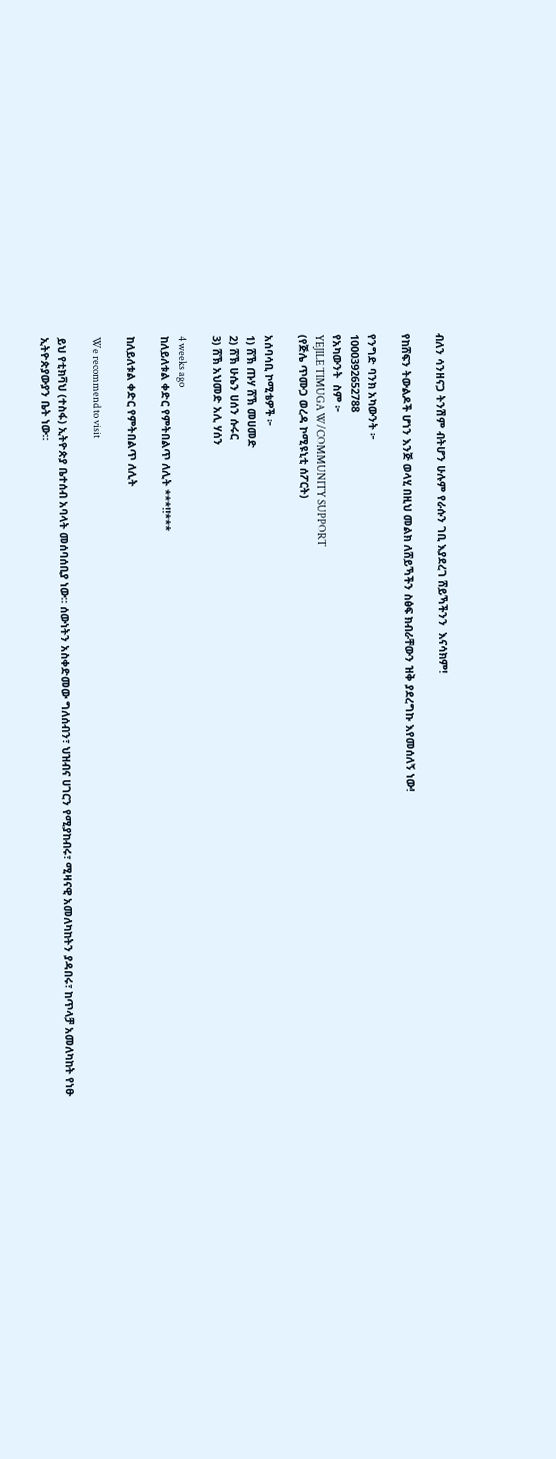ብለን ሳንዘናጋ ትንሽም ብትሆን ሁሉም የራሱን ገቢ እያደረገ ሸይኻችንን  እናሳክም!

የከሸፍን ትውልዶች ሆነን እንጅ ወላሂ በዚህ መልክ ለሸይኻችን ስፅፍ ክብራቸውን ዝቅ ያደረግኩ እየመሰለኝ ነው!

የንግድ ባንክ አካውንት ፦
1000392652788
የአካውንት  ስም ፦
YEJILE TIMUGA W/COMMUNITY SUPPORT
(የጅሌ ጥሙጋ ወረዳ ኮሚዩኒቲ ሰፖርት)

አሰባሳቢ ኮሚቴዎች ፦
1) ሸኽ ጡሃ ሸኽ መሀመድ
2) ሸኽ ሁሴን ሀሰን ሱሩር
3) ሸኽ አህመድ አሊ ሃሰን

4 weeks ago
ከለይለቱል ቀድር የምትበልጥ ለሊት ***‼***

ከለይለቱል ቀድር የምትበልጥ ለሊት

We recommend to visit

ይህ የቲክቫህ (ተስፋ) ኢትዮጵያ ቤተሰብ አባላት መሰባሰቢያ ነው። ሰውነትን አስቀድመው ግለሰብን፣ ህዝብና ሀገርን የሚያከብሩ፣ ሚዛናዊ አመለካከትን ያዳበሩ፣ ከጥላቻ አመለካከት የነፁ ኢትዮጵያውያን ቤት ነው።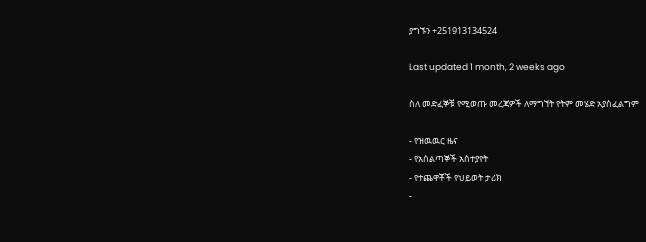ያግኙን +251913134524

Last updated 1 month, 2 weeks ago

ስለ መድፈኞቹ የሚወጡ መረጃዎች ለማግኘት የትም መሄድ አያስፈልግም

- የዝዉዉር ዜና
- የአሰልጣኞች አስተያየት
- የተጨዋቾች የህይወት ታሪክ
-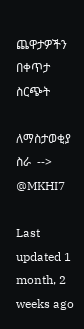ጨዋታዎችን በቀጥታ ስርጭት

ለማስታወቂያ ስራ  --> @MKHI7

Last updated 1 month, 2 weeks ago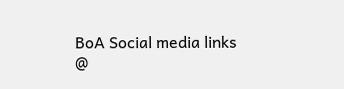BoA Social media links
@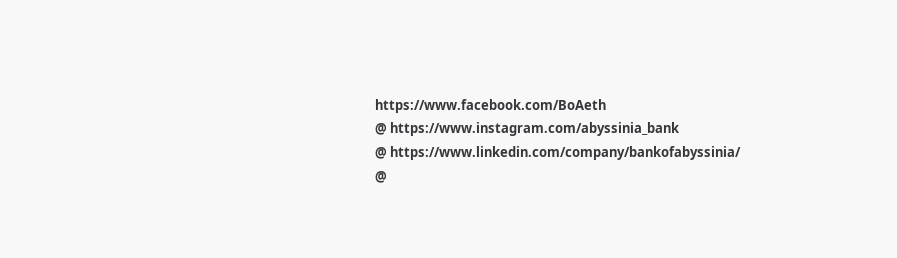https://www.facebook.com/BoAeth
@ https://www.instagram.com/abyssinia_bank
@ https://www.linkedin.com/company/bankofabyssinia/
@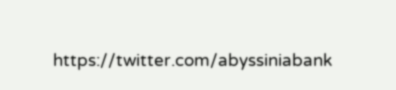https://twitter.com/abyssiniabank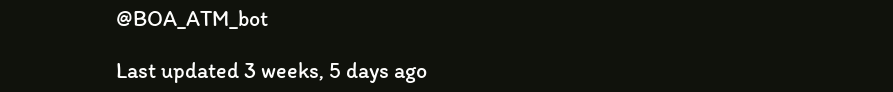@BOA_ATM_bot

Last updated 3 weeks, 5 days ago